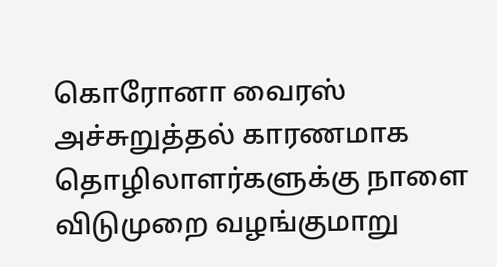கொரோனா வைரஸ் அச்சுறுத்தல் காரணமாக தொழிலாளர்களுக்கு நாளை விடுமுறை வழங்குமாறு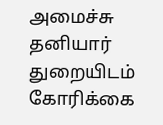அமைச்சு தனியார் துறையிடம் கோரிக்கை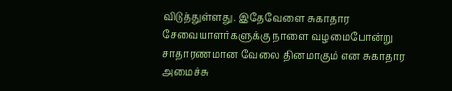விடுத்துள்ளது. இதேவேளை சுகாதார சேவையாளர்களுக்கு நாளை வழமைபோன்று சாதாரணமான வேலை தினமாகும் என சுகாதார அமைச்சு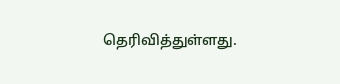தெரிவித்துள்ளது.